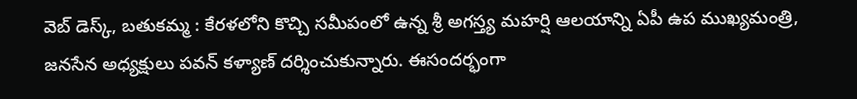వెబ్ డెస్క్, బతుకమ్మ : కేరళలోని కొచ్చి సమీపంలో ఉన్న శ్రీ అగస్త్య మహర్షి ఆలయాన్ని ఏపీ ఉప ముఖ్యమంత్రి, జనసేన అధ్యక్షులు పవన్ కళ్యాణ్ దర్శించుకున్నారు. ఈసందర్భంగా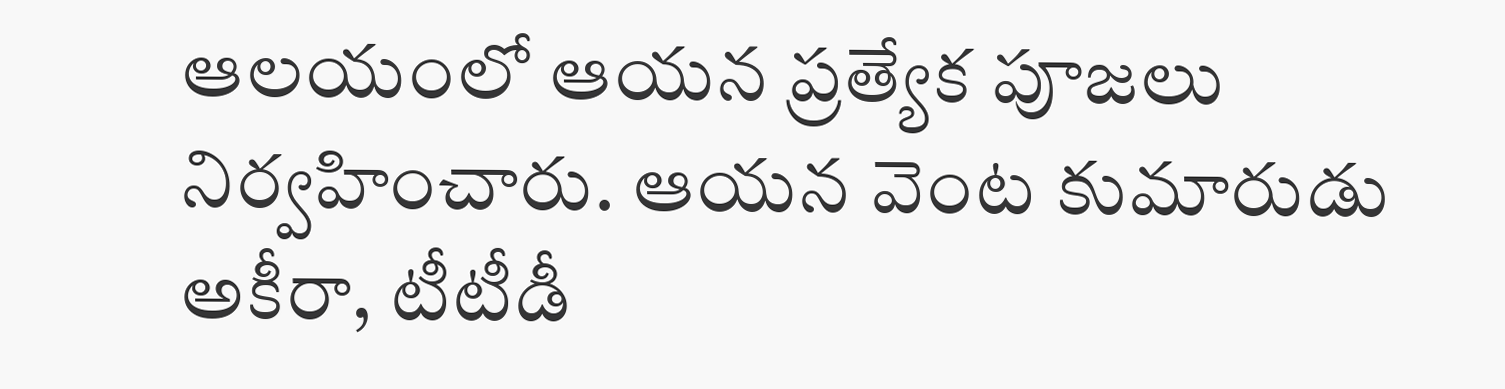ఆలయంలో ఆయన ప్రత్యేక పూజలు నిర్వహించారు. ఆయన వెంట కుమారుడు అకీరా, టీటీడీ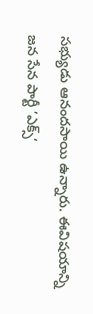సభ్యుడు ఆనందసాయి ఉన్నారు. ఈవిషయాన్ని జన సేన పార్టీ ’ఎక్స్‘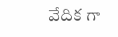వేదిక గా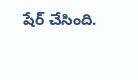షేర్ చేసింది.